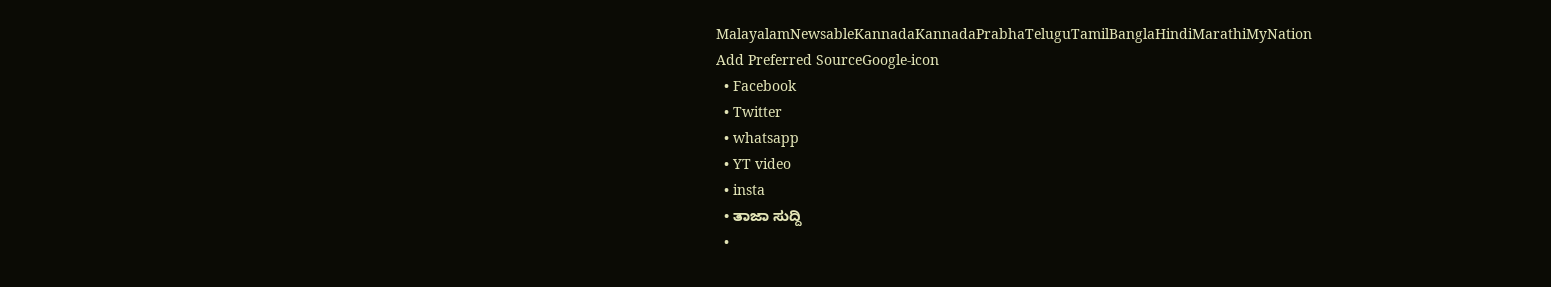MalayalamNewsableKannadaKannadaPrabhaTeluguTamilBanglaHindiMarathiMyNation
Add Preferred SourceGoogle-icon
  • Facebook
  • Twitter
  • whatsapp
  • YT video
  • insta
  • ತಾಜಾ ಸುದ್ದಿ
  •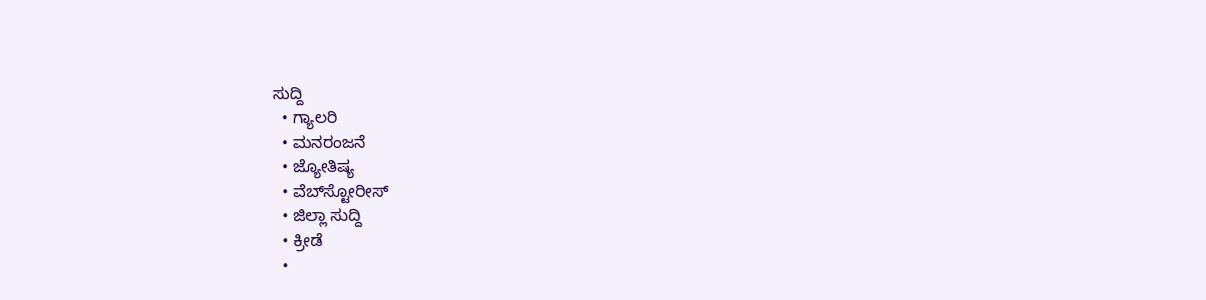ಸುದ್ದಿ
  • ಗ್ಯಾಲರಿ
  • ಮನರಂಜನೆ
  • ಜ್ಯೋತಿಷ್ಯ
  • ವೆಬ್‌ಸ್ಟೋರೀಸ್
  • ಜಿಲ್ಲಾ ಸುದ್ದಿ
  • ಕ್ರೀಡೆ
  •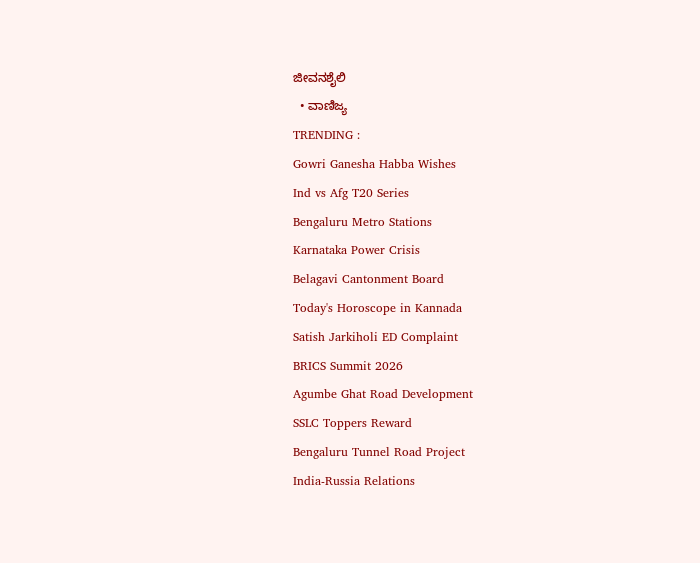ಜೀವನಶೈಲಿ
  • ವಾಣಿಜ್ಯ
TRENDING :
Gowri Ganesha Habba Wishes
Ind vs Afg T20 Series
Bengaluru Metro Stations
Karnataka Power Crisis
Belagavi Cantonment Board
Today's Horoscope in Kannada
Satish Jarkiholi ED Complaint
BRICS Summit 2026
Agumbe Ghat Road Development
SSLC Toppers Reward
Bengaluru Tunnel Road Project
India-Russia Relations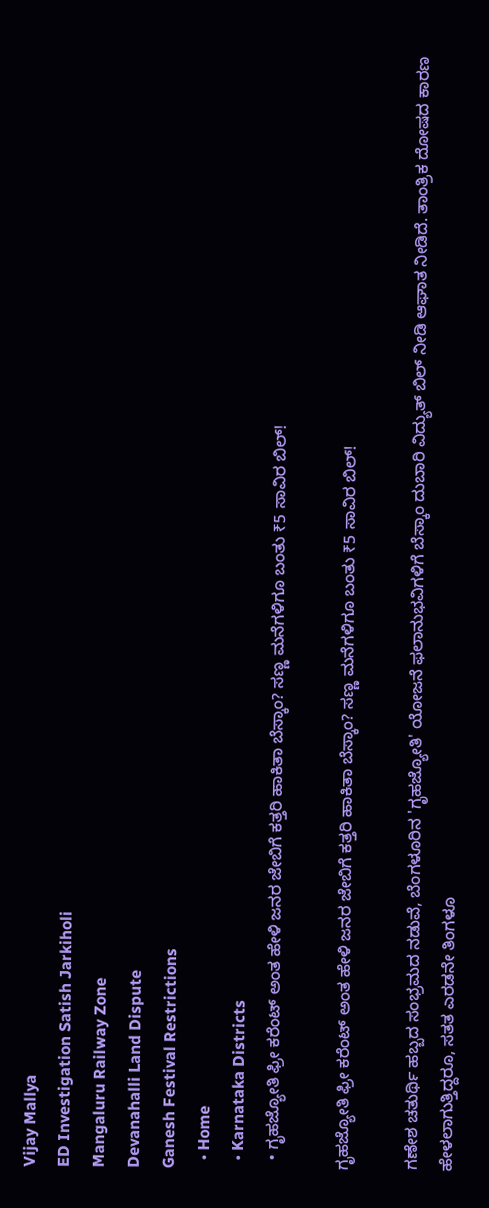Vijay Mallya
ED Investigation Satish Jarkiholi
Mangaluru Railway Zone
Devanahalli Land Dispute
Ganesh Festival Restrictions
  • Home
  • Karnataka Districts
  • ಗೃಹಜ್ಯೋತಿ ಫ್ರೀ ಕರೆಂಟ್ ಅಂತ ಹೇಳಿ ಜನರ ಜೇಬಿಗೆ ಕತ್ತರಿ ಹಾಕಿತಾ ಬೆಸ್ಕಾಂ? ಸಣ್ಣ ಮನೆಗಳಿಗೂ ಬಂತು ₹5 ಸಾವಿರ ಬಿಲ್!

ಗೃಹಜ್ಯೋತಿ ಫ್ರೀ ಕರೆಂಟ್ ಅಂತ ಹೇಳಿ ಜನರ ಜೇಬಿಗೆ ಕತ್ತರಿ ಹಾಕಿತಾ ಬೆಸ್ಕಾಂ? ಸಣ್ಣ ಮನೆಗಳಿಗೂ ಬಂತು ₹5 ಸಾವಿರ ಬಿಲ್!

ಗಣೇಶ ಚತುರ್ಥಿ ಹಬ್ಬದ ಸಂಭ್ರಮದ ನಡುವೆ, ಬೆಂಗಳೂರಿನ 'ಗೃಹಜ್ಯೋತಿ' ಯೋಜನೆ ಫಲಾನುಭವಿಗಳಿಗೆ ಬೆಸ್ಕಾಂ ದುಬಾರಿ ವಿದ್ಯುತ್ ಬಿಲ್ ನೀಡಿ ಆಘಾತ ನೀಡಿದೆ. ತಾಂತ್ರಿಕ ದೋಷದ ಕಾರಣ ಹೇಳಲಾಗುತ್ತಿದ್ದರೂ, ಸತತ ಎರಡನೇ ತಿಂಗಳೂ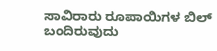ಸಾವಿರಾರು ರೂಪಾಯಿಗಳ ಬಿಲ್ ಬಂದಿರುವುದು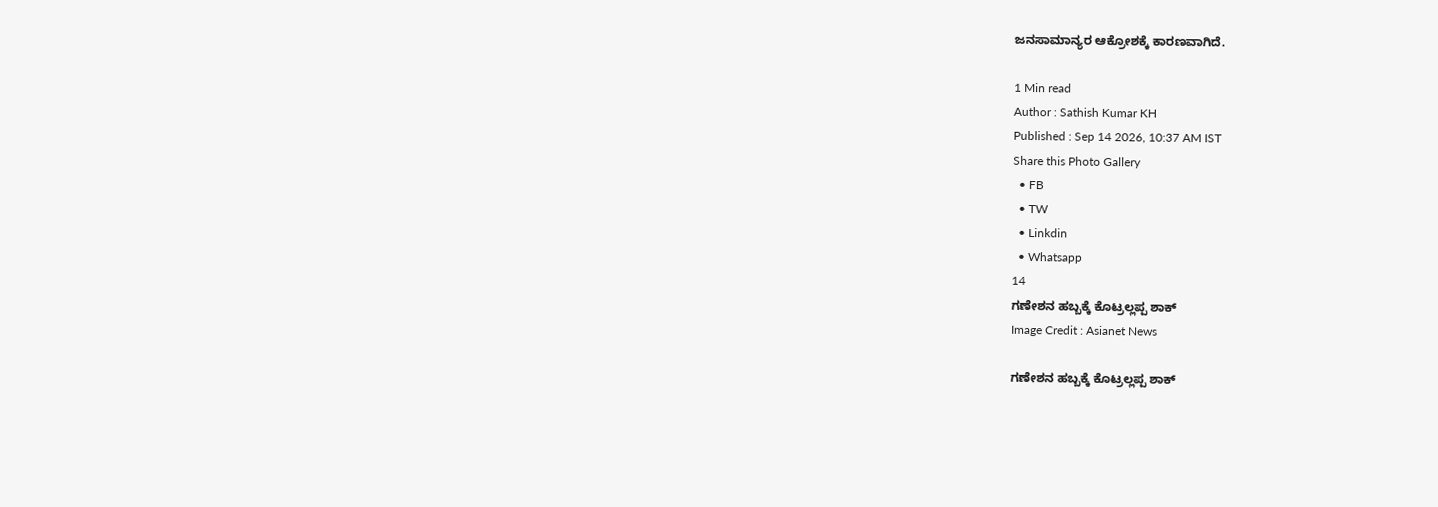ಜನಸಾಮಾನ್ಯರ ಆಕ್ರೋಶಕ್ಕೆ ಕಾರಣವಾಗಿದೆ.

1 Min read
Author : Sathish Kumar KH
Published : Sep 14 2026, 10:37 AM IST
Share this Photo Gallery
  • FB
  • TW
  • Linkdin
  • Whatsapp
14
ಗಣೇಶನ ಹಬ್ಬಕ್ಕೆ ಕೊಟ್ರಲ್ಲಪ್ಪ ಶಾಕ್
Image Credit : Asianet News

ಗಣೇಶನ ಹಬ್ಬಕ್ಕೆ ಕೊಟ್ರಲ್ಲಪ್ಪ ಶಾಕ್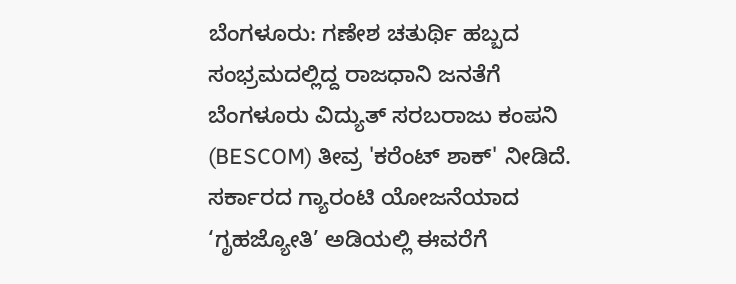ಬೆಂಗಳೂರು: ಗಣೇಶ ಚತುರ್ಥಿ ಹಬ್ಬದ ಸಂಭ್ರಮದಲ್ಲಿದ್ದ ರಾಜಧಾನಿ ಜನತೆಗೆ ಬೆಂಗಳೂರು ವಿದ್ಯುತ್ ಸರಬರಾಜು ಕಂಪನಿ (BESCOM) ತೀವ್ರ 'ಕರೆಂಟ್ ಶಾಕ್' ನೀಡಿದೆ. ಸರ್ಕಾರದ ಗ್ಯಾರಂಟಿ ಯೋಜನೆಯಾದ ‘ಗೃಹಜ್ಯೋತಿ’ ಅಡಿಯಲ್ಲಿ ಈವರೆಗೆ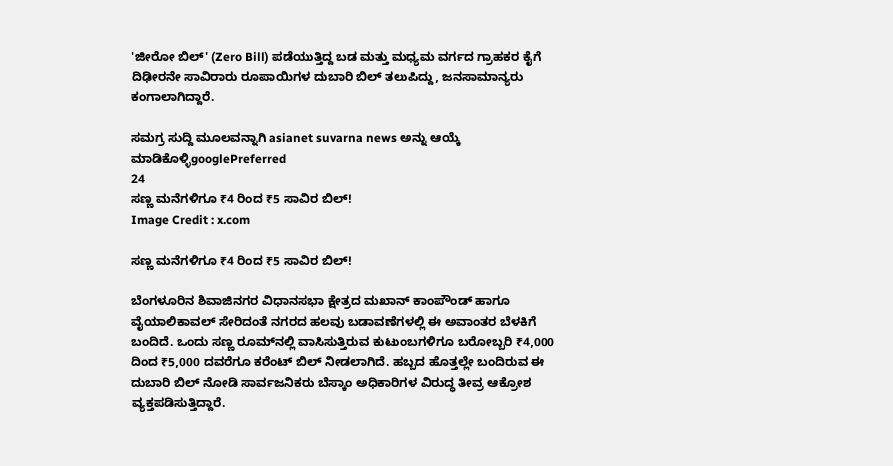'ಜೀರೋ ಬಿಲ್' (Zero Bill) ಪಡೆಯುತ್ತಿದ್ದ ಬಡ ಮತ್ತು ಮಧ್ಯಮ ವರ್ಗದ ಗ್ರಾಹಕರ ಕೈಗೆ ದಿಢೀರನೇ ಸಾವಿರಾರು ರೂಪಾಯಿಗಳ ದುಬಾರಿ ಬಿಲ್ ತಲುಪಿದ್ದು, ಜನಸಾಮಾನ್ಯರು ಕಂಗಾಲಾಗಿದ್ದಾರೆ.

ಸಮಗ್ರ ಸುದ್ದಿ ಮೂಲವನ್ನಾಗಿ asianet suvarna news ಅನ್ನು ಆಯ್ಕೆ ಮಾಡಿಕೊಳ್ಳಿgooglePreferred
24
ಸಣ್ಣ ಮನೆಗಳಿಗೂ ₹4 ರಿಂದ ₹5 ಸಾವಿರ ಬಿಲ್!
Image Credit : x.com

ಸಣ್ಣ ಮನೆಗಳಿಗೂ ₹4 ರಿಂದ ₹5 ಸಾವಿರ ಬಿಲ್!

ಬೆಂಗಳೂರಿನ ಶಿವಾಜಿನಗರ ವಿಧಾನಸಭಾ ಕ್ಷೇತ್ರದ ಮಖಾನ್ ಕಾಂಪೌಂಡ್ ಹಾಗೂ ವೈಯಾಲಿಕಾವಲ್ ಸೇರಿದಂತೆ ನಗರದ ಹಲವು ಬಡಾವಣೆಗಳಲ್ಲಿ ಈ ಅವಾಂತರ ಬೆಳಕಿಗೆ ಬಂದಿದೆ. ಒಂದು ಸಣ್ಣ ರೂಮ್‌ನಲ್ಲಿ ವಾಸಿಸುತ್ತಿರುವ ಕುಟುಂಬಗಳಿಗೂ ಬರೋಬ್ಬರಿ ₹4,000 ದಿಂದ ₹5,000 ದವರೆಗೂ ಕರೆಂಟ್ ಬಿಲ್ ನೀಡಲಾಗಿದೆ. ಹಬ್ಬದ ಹೊತ್ತಲ್ಲೇ ಬಂದಿರುವ ಈ ದುಬಾರಿ ಬಿಲ್ ನೋಡಿ ಸಾರ್ವಜನಿಕರು ಬೆಸ್ಕಾಂ ಅಧಿಕಾರಿಗಳ ವಿರುದ್ಧ ತೀವ್ರ ಆಕ್ರೋಶ ವ್ಯಕ್ತಪಡಿಸುತ್ತಿದ್ದಾರೆ.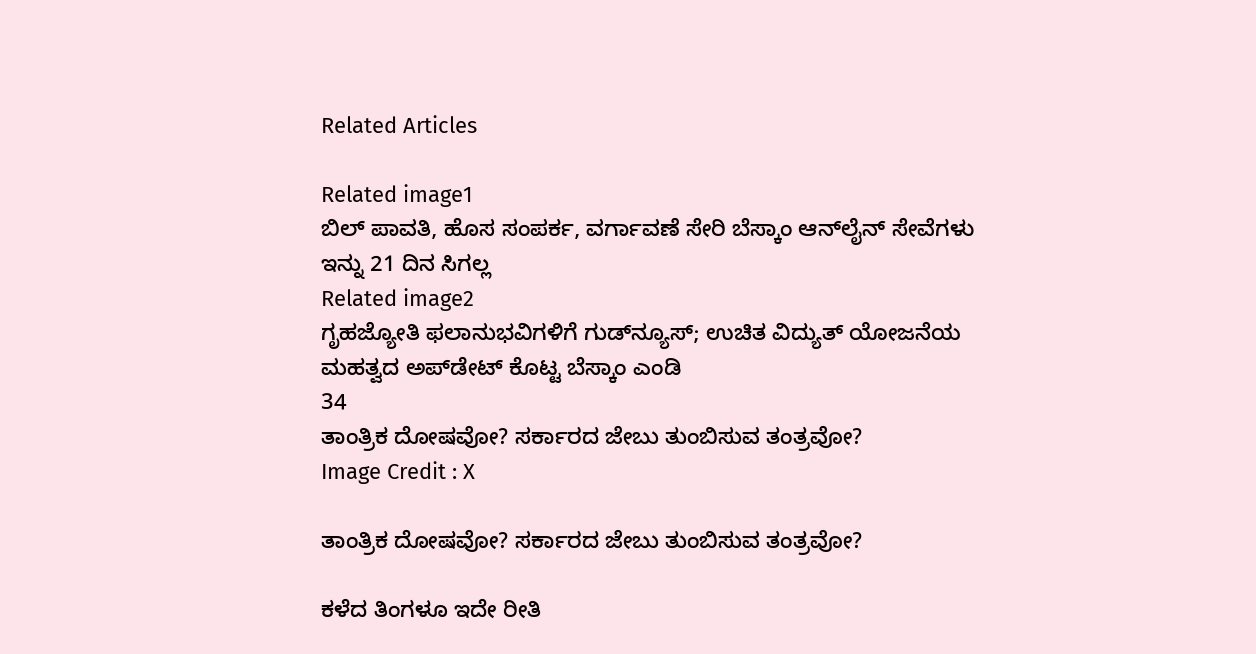Related Articles

Related image1
ಬಿಲ್ ಪಾವತಿ, ಹೊಸ ಸಂಪರ್ಕ, ವರ್ಗಾವಣೆ ಸೇರಿ ಬೆಸ್ಕಾಂ ಆನ್‌ಲೈನ್ ಸೇವೆಗಳು ಇನ್ನು 21 ದಿನ ಸಿಗಲ್ಲ
Related image2
ಗೃಹಜ್ಯೋತಿ ಫಲಾನುಭವಿಗಳಿಗೆ ಗುಡ್‌ನ್ಯೂಸ್; ಉಚಿತ ವಿದ್ಯುತ್ ಯೋಜನೆಯ ಮಹತ್ವದ ಅಪ್‌ಡೇಟ್ ಕೊಟ್ಟ ಬೆಸ್ಕಾಂ ಎಂಡಿ
34
ತಾಂತ್ರಿಕ ದೋಷವೋ? ಸರ್ಕಾರದ ಜೇಬು ತುಂಬಿಸುವ ತಂತ್ರವೋ?
Image Credit : X

ತಾಂತ್ರಿಕ ದೋಷವೋ? ಸರ್ಕಾರದ ಜೇಬು ತುಂಬಿಸುವ ತಂತ್ರವೋ?

ಕಳೆದ ತಿಂಗಳೂ ಇದೇ ರೀತಿ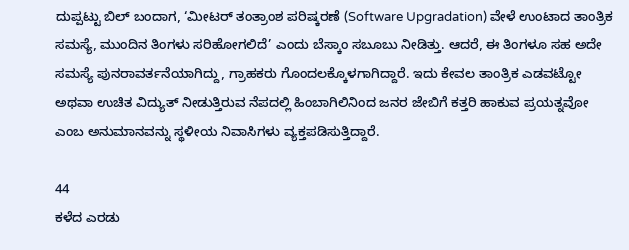ದುಪ್ಪಟ್ಟು ಬಿಲ್ ಬಂದಾಗ, ‘ಮೀಟರ್ ತಂತ್ರಾಂಶ ಪರಿಷ್ಕರಣೆ (Software Upgradation) ವೇಳೆ ಉಂಟಾದ ತಾಂತ್ರಿಕ ಸಮಸ್ಯೆ, ಮುಂದಿನ ತಿಂಗಳು ಸರಿಹೋಗಲಿದೆ’ ಎಂದು ಬೆಸ್ಕಾಂ ಸಬೂಬು ನೀಡಿತ್ತು. ಆದರೆ, ಈ ತಿಂಗಳೂ ಸಹ ಅದೇ ಸಮಸ್ಯೆ ಪುನರಾವರ್ತನೆಯಾಗಿದ್ದು, ಗ್ರಾಹಕರು ಗೊಂದಲಕ್ಕೊಳಗಾಗಿದ್ದಾರೆ. ಇದು ಕೇವಲ ತಾಂತ್ರಿಕ ಎಡವಟ್ಟೋ ಅಥವಾ ಉಚಿತ ವಿದ್ಯುತ್ ನೀಡುತ್ತಿರುವ ನೆಪದಲ್ಲಿ ಹಿಂಬಾಗಿಲಿನಿಂದ ಜನರ ಜೇಬಿಗೆ ಕತ್ತರಿ ಹಾಕುವ ಪ್ರಯತ್ನವೋ ಎಂಬ ಅನುಮಾನವನ್ನು ಸ್ಥಳೀಯ ನಿವಾಸಿಗಳು ವ್ಯಕ್ತಪಡಿಸುತ್ತಿದ್ದಾರೆ.

44
ಕಳೆದ ಎರಡು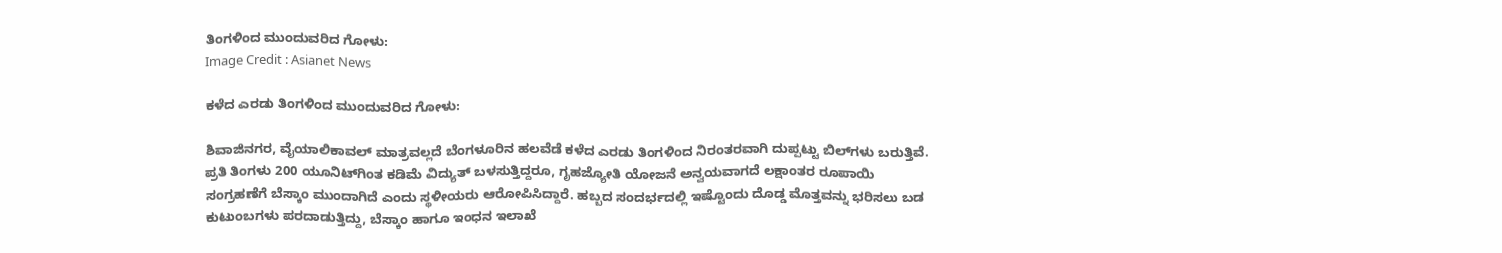ತಿಂಗಳಿಂದ ಮುಂದುವರಿದ ಗೋಳು:
Image Credit : Asianet News

ಕಳೆದ ಎರಡು ತಿಂಗಳಿಂದ ಮುಂದುವರಿದ ಗೋಳು:

ಶಿವಾಜಿನಗರ, ವೈಯಾಲಿಕಾವಲ್ ಮಾತ್ರವಲ್ಲದೆ ಬೆಂಗಳೂರಿನ ಹಲವೆಡೆ ಕಳೆದ ಎರಡು ತಿಂಗಳಿಂದ ನಿರಂತರವಾಗಿ ದುಪ್ಪಟ್ಟು ಬಿಲ್‌ಗಳು ಬರುತ್ತಿವೆ. ಪ್ರತಿ ತಿಂಗಳು 200 ಯೂನಿಟ್‌ಗಿಂತ ಕಡಿಮೆ ವಿದ್ಯುತ್ ಬಳಸುತ್ತಿದ್ದರೂ, ಗೃಹಜ್ಯೋತಿ ಯೋಜನೆ ಅನ್ವಯವಾಗದೆ ಲಕ್ಷಾಂತರ ರೂಪಾಯಿ ಸಂಗ್ರಹಣೆಗೆ ಬೆಸ್ಕಾಂ ಮುಂದಾಗಿದೆ ಎಂದು ಸ್ಥಳೀಯರು ಆರೋಪಿಸಿದ್ದಾರೆ. ಹಬ್ಬದ ಸಂದರ್ಭದಲ್ಲಿ ಇಷ್ಟೊಂದು ದೊಡ್ಡ ಮೊತ್ತವನ್ನು ಭರಿಸಲು ಬಡ ಕುಟುಂಬಗಳು ಪರದಾಡುತ್ತಿದ್ದು, ಬೆಸ್ಕಾಂ ಹಾಗೂ ಇಂಧನ ಇಲಾಖೆ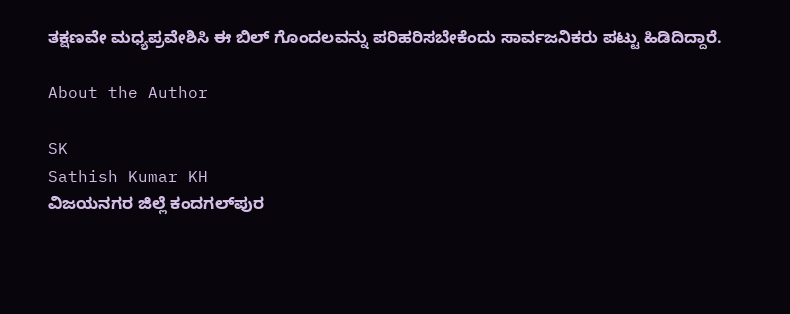ತಕ್ಷಣವೇ ಮಧ್ಯಪ್ರವೇಶಿಸಿ ಈ ಬಿಲ್ ಗೊಂದಲವನ್ನು ಪರಿಹರಿಸಬೇಕೆಂದು ಸಾರ್ವಜನಿಕರು ಪಟ್ಟು ಹಿಡಿದಿದ್ದಾರೆ.

About the Author

SK
Sathish Kumar KH
ವಿಜಯನಗರ ಜಿಲ್ಲೆ ಕಂದಗಲ್‌ಪುರ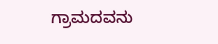ಗ್ರಾಮದವನು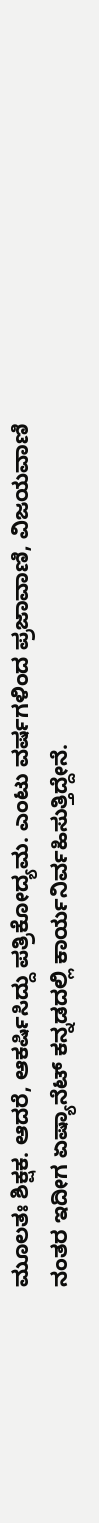ಮೂಲತಃ ಶಿಕ್ಷಕ. ಆದರೆ, ಆಕರ್ಷಿಸಿದ್ದು ಪತ್ರಿಕೋದ್ಯಮ. ಎಂಟು ವರ್ಷಗಳಿಂದ ಪ್ರಜಾವಾಣಿ, ವಿಜಯವಾಣಿ ನಂತರ ಇದೀಗ ಏಷ್ಯಾನೆಟ್ ಕನ್ನಡದಲ್ಲಿ ಕಾರ್ಯನಿರ್ವಹಿಸುತ್ತಿದ್ದೇನೆ.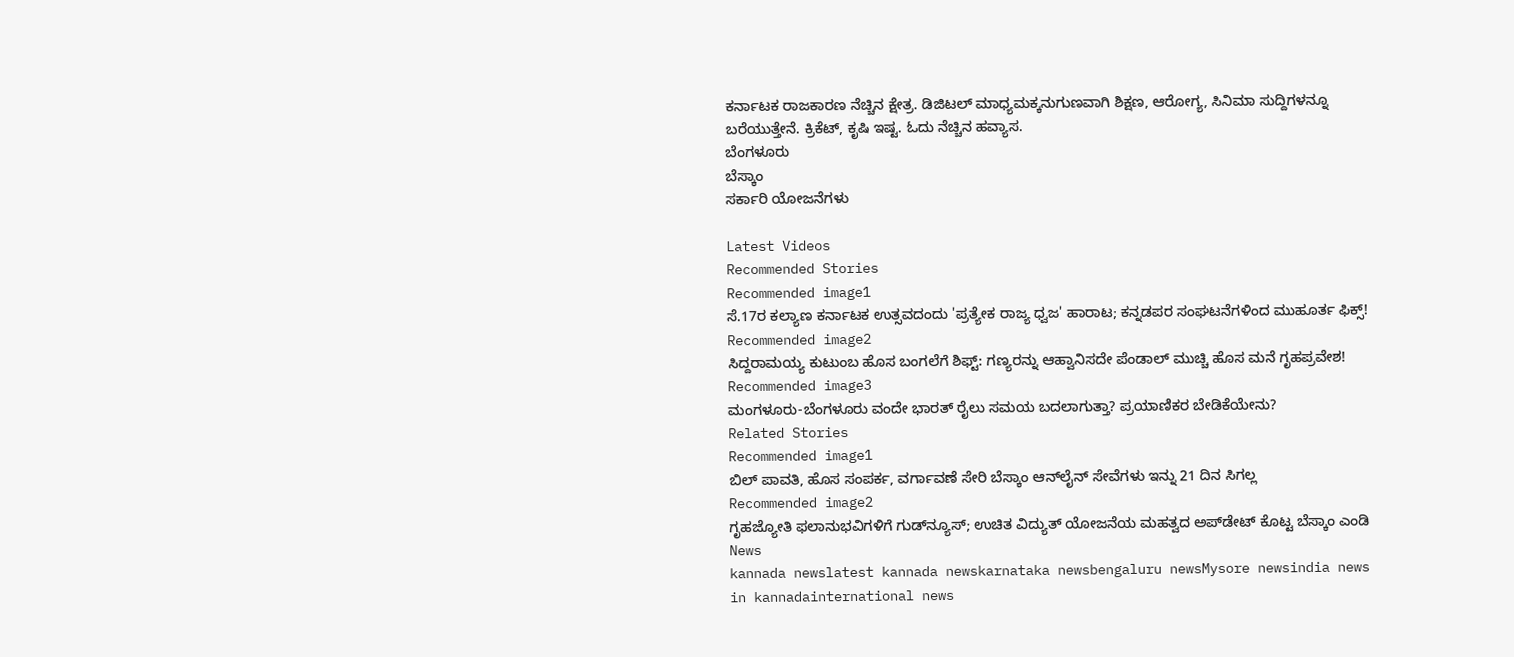ಕರ್ನಾಟಕ ರಾಜಕಾರಣ ನೆಚ್ಚಿನ ಕ್ಷೇತ್ರ. ಡಿಜಿಟಲ್ ಮಾಧ್ಯಮಕ್ಕನುಗುಣವಾಗಿ ಶಿಕ್ಷಣ, ಆರೋಗ್ಯ, ಸಿನಿಮಾ ಸುದ್ದಿಗಳನ್ನೂ ಬರೆಯುತ್ತೇನೆ. ಕ್ರಿಕೆಟ್, ಕೃಷಿ ಇಷ್ಟ. ಓದು ನೆಚ್ಚಿನ ಹವ್ಯಾಸ.
ಬೆಂಗಳೂರು
ಬೆಸ್ಕಾಂ
ಸರ್ಕಾರಿ ಯೋಜನೆಗಳು

Latest Videos
Recommended Stories
Recommended image1
ಸೆ.17ರ ಕಲ್ಯಾಣ ಕರ್ನಾಟಕ ಉತ್ಸವದಂದು 'ಪ್ರತ್ಯೇಕ ರಾಜ್ಯ ಧ್ವಜ' ಹಾರಾಟ; ಕನ್ನಡಪರ ಸಂಘಟನೆಗಳಿಂದ ಮುಹೂರ್ತ ಫಿಕ್ಸ್!
Recommended image2
ಸಿದ್ದರಾಮಯ್ಯ ಕುಟುಂಬ ಹೊಸ ಬಂಗಲೆಗೆ ಶಿಫ್ಟ್: ಗಣ್ಯರನ್ನು ಆಹ್ವಾನಿಸದೇ ಪೆಂಡಾಲ್ ಮುಚ್ಚಿ ಹೊಸ ಮನೆ ಗೃಹಪ್ರವೇಶ!
Recommended image3
ಮಂಗಳೂರು-ಬೆಂಗಳೂರು ವಂದೇ ಭಾರತ್ ರೈಲು ಸಮಯ ಬದಲಾಗುತ್ತಾ? ಪ್ರಯಾಣಿಕರ ಬೇಡಿಕೆಯೇನು?
Related Stories
Recommended image1
ಬಿಲ್ ಪಾವತಿ, ಹೊಸ ಸಂಪರ್ಕ, ವರ್ಗಾವಣೆ ಸೇರಿ ಬೆಸ್ಕಾಂ ಆನ್‌ಲೈನ್ ಸೇವೆಗಳು ಇನ್ನು 21 ದಿನ ಸಿಗಲ್ಲ
Recommended image2
ಗೃಹಜ್ಯೋತಿ ಫಲಾನುಭವಿಗಳಿಗೆ ಗುಡ್‌ನ್ಯೂಸ್; ಉಚಿತ ವಿದ್ಯುತ್ ಯೋಜನೆಯ ಮಹತ್ವದ ಅಪ್‌ಡೇಟ್ ಕೊಟ್ಟ ಬೆಸ್ಕಾಂ ಎಂಡಿ
News
kannada newslatest kannada newskarnataka newsbengaluru newsMysore newsindia news in kannadainternational news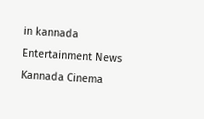in kannada
Entertainment News
Kannada Cinema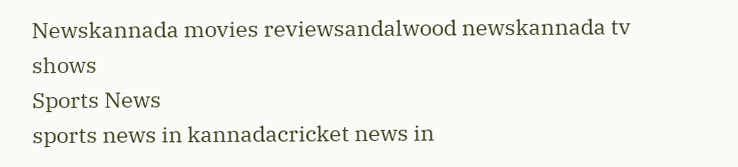Newskannada movies reviewsandalwood newskannada tv shows
Sports News
sports news in kannadacricket news in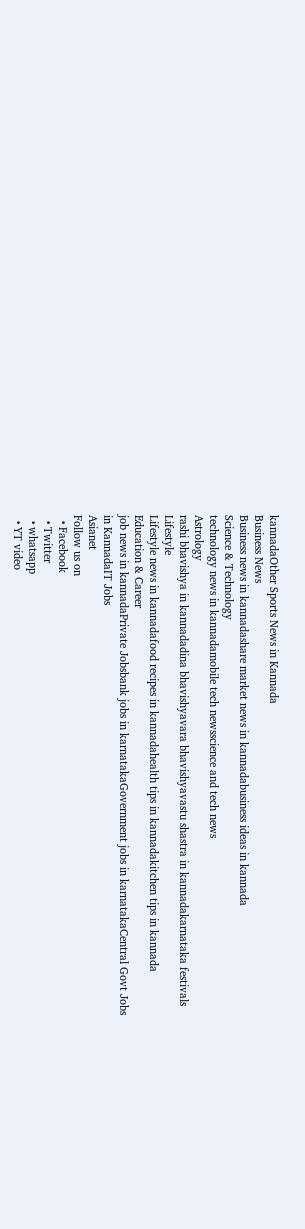kannadaOther Sports News in Kannada
Business News
Business news in kannadashare market news in kannadabusiness ideas in kannada
Science & Technology
technology news in kannadamobile tech newsscience and tech news
Astrology
rashi bhavishya in kannadadina bhavishyavara bhavishyavastu shastra in kannadakarnataka festivals
Lifestyle
Lifestyle news in kannadafood recipes in kannadahealth tips in kannadakitchen tips in kannada
Education & Career
job news in kannadaPrivate Jobsbank jobs in karnatakaGovernment jobs in karnatakaCentral Govt Jobs in KannadaIT Jobs
Asianet
Follow us on
  • Facebook
  • Twitter
  • whatsapp
  • YT video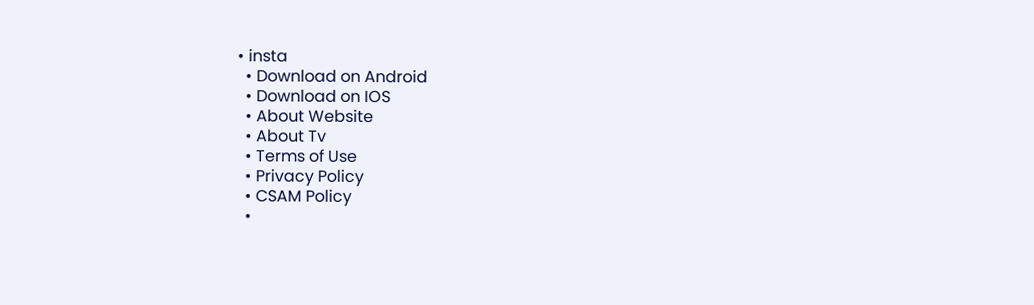• insta
  • Download on Android
  • Download on IOS
  • About Website
  • About Tv
  • Terms of Use
  • Privacy Policy
  • CSAM Policy
  •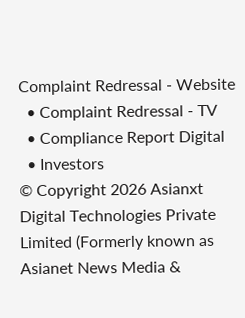Complaint Redressal - Website
  • Complaint Redressal - TV
  • Compliance Report Digital
  • Investors
© Copyright 2026 Asianxt Digital Technologies Private Limited (Formerly known as Asianet News Media &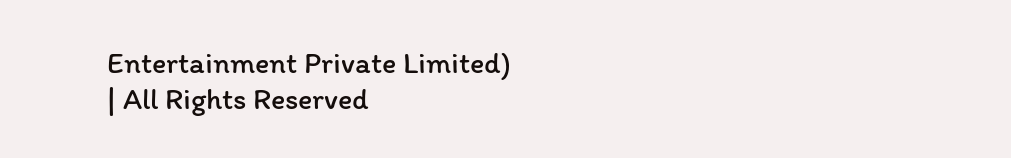Entertainment Private Limited) | All Rights Reserved